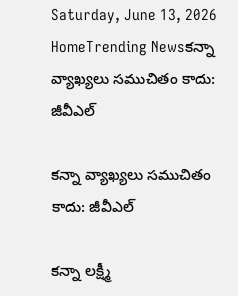Saturday, June 13, 2026
HomeTrending Newsకన్నా వ్యాఖ్యలు సముచితం కాదు: జీవీఎల్

కన్నా వ్యాఖ్యలు సముచితం కాదు: జీవీఎల్

కన్నా లక్ష్మీ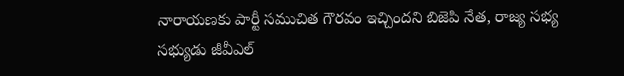నారాయణకు పార్టీ సముచిత గౌరవం ఇచ్చిందని బిజెపి నేత, రాజ్య సభ్య సభ్యుడు జీవీఎల్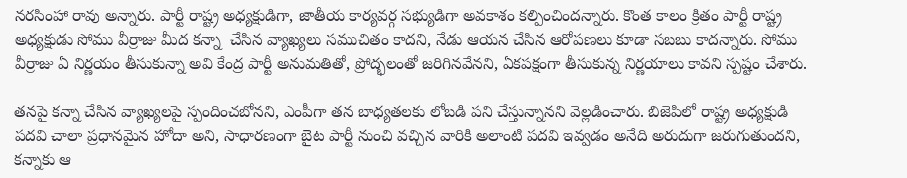నరసింహా రావు అన్నారు. పార్టీ రాష్ట్ర అధ్యక్షుడిగా, జాతీయ కార్యవర్గ సభ్యుడిగా అవకాశం కల్పించిందన్నారు. కొంత కాలం క్రితం పార్టీ రాష్ట్ర అధ్యక్షుడు సోము వీర్రాజు మీద కన్నా  చేసిన వ్యాఖ్యలు సముచితం కాదని, నేడు ఆయన చేసిన ఆరోపణలు కూడా సబబు కాదన్నారు. సోము వీర్రాజు ఏ నిర్ణయం తీసుకున్నా అవి కేంద్ర పార్టీ అనుమతితో, ప్రోద్భలంతో జరిగినవేనని, ఏకపక్షంగా తీసుకున్న నిర్ణయాలు కావని స్పష్టం చేశారు.

తనపై కన్నా చేసిన వ్యాఖ్యలపై స్పందించబోనని, ఎంపీగా తన బాధ్యతలకు లోబడి పని చేస్తున్నానని వెల్లడించారు. బిజెపిలో రాష్ట్ర అధ్యక్షుడి పదవి చాలా ప్రధానమైన హోదా అని, సాధారణంగా బైట పార్టీ నుంచి వచ్చిన వారికి అలాంటి పదవి ఇవ్వడం అనేది అరుదుగా జరుగుతుందని, కన్నాకు ఆ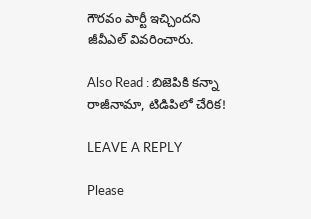గౌరవం పార్టీ ఇచ్చిందని జీవీఎల్ వివరించారు.

Also Read : బిజెపికి కన్నా రాజీనామా, టిడిపిలో చేరిక!

LEAVE A REPLY

Please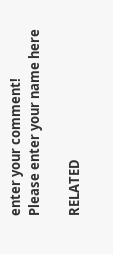enter your comment!
Please enter your name here

RELATED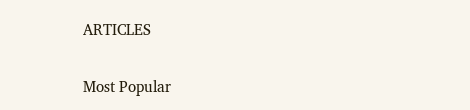ARTICLES

Most Popular